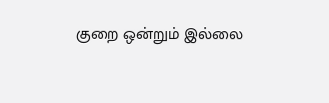குறை ஒன்றும் இல்லை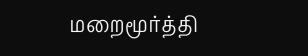மறைமூர்த்தி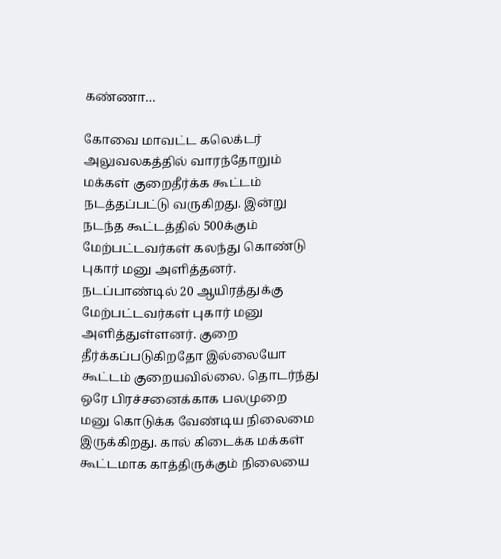கண்ணா…

கோவை மாவட்ட கலெக்டர் அலுவலகத்தில் வாரந்தோறும் மக்கள் குறைதீர்க்க கூட்டம் நடத்தப்பட்டு வருகிறது. இன்று நடந்த கூட்டத்தில் 500க்கும் மேற்பட்டவர்கள் கலந்து கொண்டு புகார் மனு அளித்தனர். நடப்பாண்டில் 20 ஆயிரத்துக்கு மேற்பட்டவர்கள் புகார் மனு அளித்துள்ளனர். குறை தீர்க்கப்படுகிறதோ இல்லையோ கூட்டம் குறையவில்லை. தொடர்ந்து ஒரே பிரச்சனைக்காக பலமுறை மனு கொடுக்க வேண்டிய நிலைமை இருக்கிறது. கால் கிடைக்க மக்கள் கூட்டமாக காத்திருக்கும் நிலையை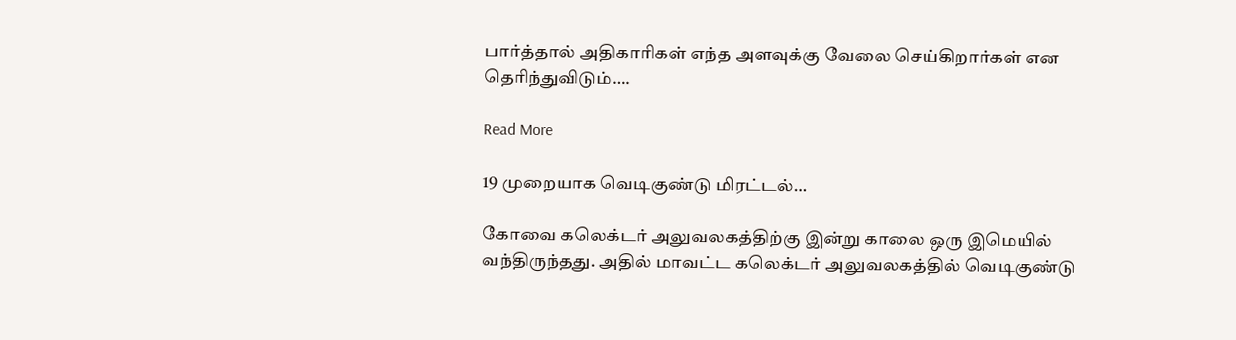பார்த்தால் அதிகாரிகள் எந்த அளவுக்கு வேலை செய்கிறார்கள் என தெரிந்துவிடும்….

Read More

19 முறையாக வெடிகுண்டு மிரட்டல்…

கோவை கலெக்டர் அலுவலகத்திற்கு இன்று காலை ஒரு இமெயில் வந்திருந்தது. அதில் மாவட்ட கலெக்டர் அலுவலகத்தில் வெடிகுண்டு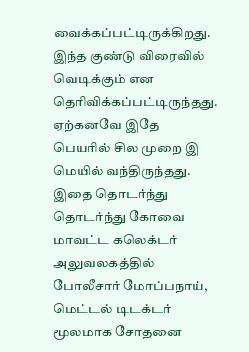வைக்கப்பட்டிருக்கிறது. இந்த குண்டு விரைவில் வெடிக்கும் என தெரிவிக்கப்பட்டிருந்தது. ஏற்கனவே இதே பெயரில் சில முறை இ மெயில் வந்திருந்தது. இதை தொடர்ந்து தொடர்ந்து கோவை மாவட்ட கலெக்டர் அலுவலகத்தில் போலீசார் மோப்பநாய், மெட்டல் டிடக்டர் மூலமாக சோதனை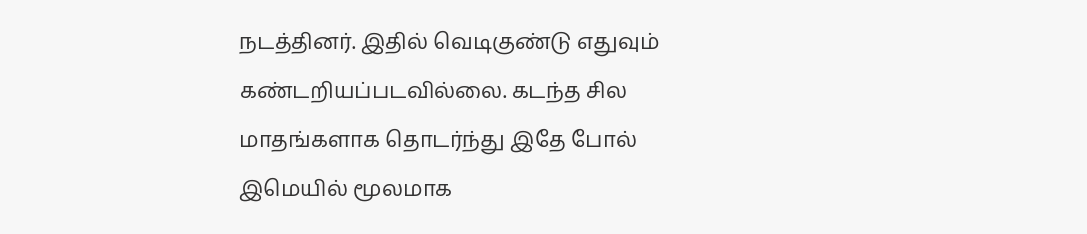நடத்தினர். இதில் வெடிகுண்டு எதுவும் கண்டறியப்படவில்லை. கடந்த சில மாதங்களாக தொடர்ந்து இதே போல் இமெயில் மூலமாக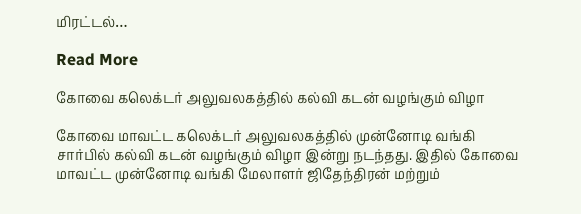மிரட்டல்…

Read More

கோவை கலெக்டர் அலுவலகத்தில் கல்வி கடன் வழங்கும் விழா

கோவை மாவட்ட கலெக்டர் அலுவலகத்தில் முன்னோடி வங்கி சார்பில் கல்வி கடன் வழங்கும் விழா இன்று நடந்தது. இதில் கோவை மாவட்ட முன்னோடி வங்கி மேலாளர் ஜிதேந்திரன் மற்றும்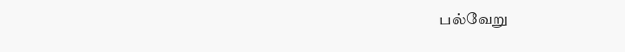பல்வேறு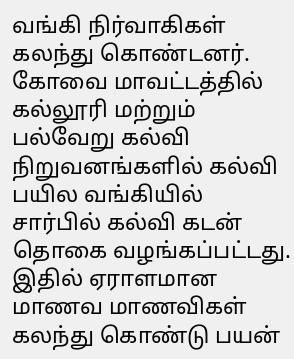வங்கி நிர்வாகிகள் கலந்து கொண்டனர். கோவை மாவட்டத்தில் கல்லூரி மற்றும் பல்வேறு கல்வி நிறுவனங்களில் கல்வி பயில வங்கியில் சார்பில் கல்வி கடன் தொகை வழங்கப்பட்டது. இதில் ஏராளமான மாணவ மாணவிகள் கலந்து கொண்டு பயன்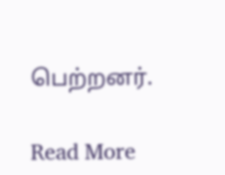பெற்றனர்.

Read More